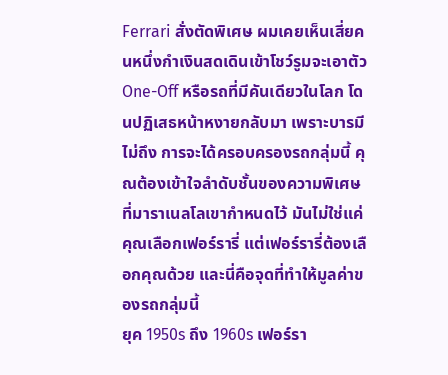Ferrari สั่งตัดพิเศษ ผมเคยเห็นเสี่ยคนหนึ่งกำเงินสดเดินเข้าโชว์รูมจะเอาตัว One-Off หรือรถที่มีคันเดียวในโลก โดนปฏิเสธหน้าหงายกลับมา เพราะบารมีไม่ถึง การจะได้ครอบครองรถกลุ่มนี้ คุณต้องเข้าใจลำดับชั้นของความพิเศษ ที่มาราเนลโลเขากำหนดไว้ มันไม่ใช่แค่คุณเลือกเฟอร์รารี่ แต่เฟอร์รารี่ต้องเลือกคุณด้วย และนี่คือจุดที่ทำให้มูลค่าของรถกลุ่มนี้
ยุค 1950s ถึง 1960s เฟอร์รา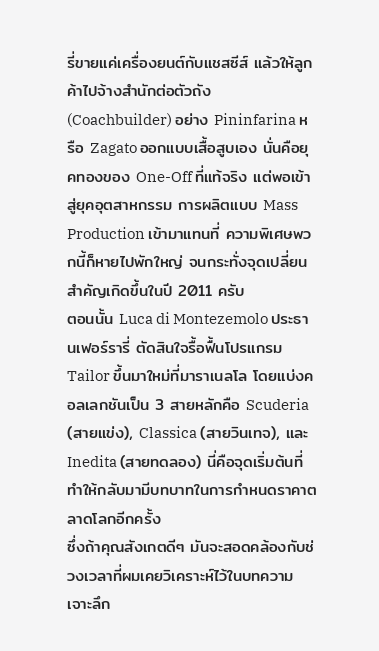รี่ขายแค่เครื่องยนต์กับแชสซีส์ แล้วให้ลูกค้าไปจ้างสำนักต่อตัวถัง (Coachbuilder) อย่าง Pininfarina หรือ Zagato ออกแบบเสื้อสูบเอง นั่นคือยุคทองของ One-Off ที่แท้จริง แต่พอเข้าสู่ยุคอุตสาหกรรม การผลิตแบบ Mass Production เข้ามาแทนที่ ความพิเศษพวกนี้ก็หายไปพักใหญ่ จนกระทั่งจุดเปลี่ยนสำคัญเกิดขึ้นในปี 2011 ครับ
ตอนนั้น Luca di Montezemolo ประธานเฟอร์รารี่ ตัดสินใจรื้อฟื้นโปรแกรม Tailor ขึ้นมาใหม่ที่มาราเนลโล โดยแบ่งคอลเลกชันเป็น 3 สายหลักคือ Scuderia (สายแข่ง), Classica (สายวินเทจ), และ Inedita (สายทดลอง) นี่คือจุดเริ่มต้นที่ทำให้กลับมามีบทบาทในการกำหนดราคาตลาดโลกอีกครั้ง
ซึ่งถ้าคุณสังเกตดีๆ มันจะสอดคล้องกับช่วงเวลาที่ผมเคยวิเคราะห์ไว้ในบทความ เจาะลึก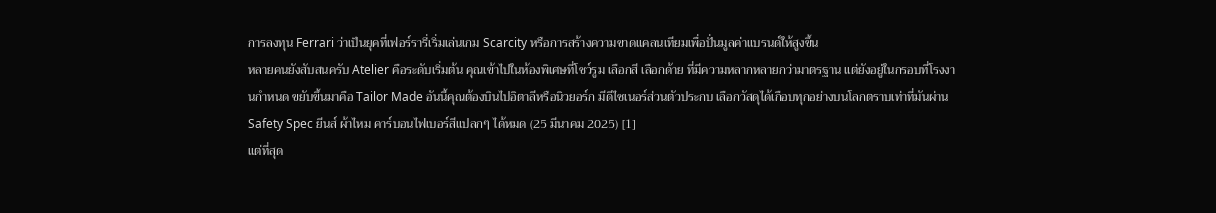การลงทุน Ferrari ว่าเป็นยุคที่เฟอร์รารี่เริ่มเล่นเกม Scarcity หรือการสร้างความขาดแคลนเทียมเพื่อปั่นมูลค่าแบรนด์ให้สูงขึ้น
หลายคนยังสับสนครับ Atelier คือระดับเริ่มต้น คุณเข้าไปในห้องพิเศษที่โชว์รูม เลือกสี เลือกด้าย ที่มีความหลากหลายกว่ามาตรฐาน แต่ยังอยู่ในกรอบที่โรงงานกำหนด ขยับขึ้นมาคือ Tailor Made อันนี้คุณต้องบินไปอิตาลีหรือนิวยอร์ก มีดีไซเนอร์ส่วนตัวประกบ เลือกวัสดุได้เกือบทุกอย่างบนโลกตราบเท่าที่มันผ่าน Safety Spec ยีนส์ ผ้าไหม คาร์บอนไฟเบอร์สีแปลกๆ ได้หมด (25 มีนาคม 2025) [1]
แต่ที่สุด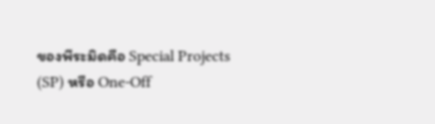ของพีระมิดคือ Special Projects (SP) หรือ One-Off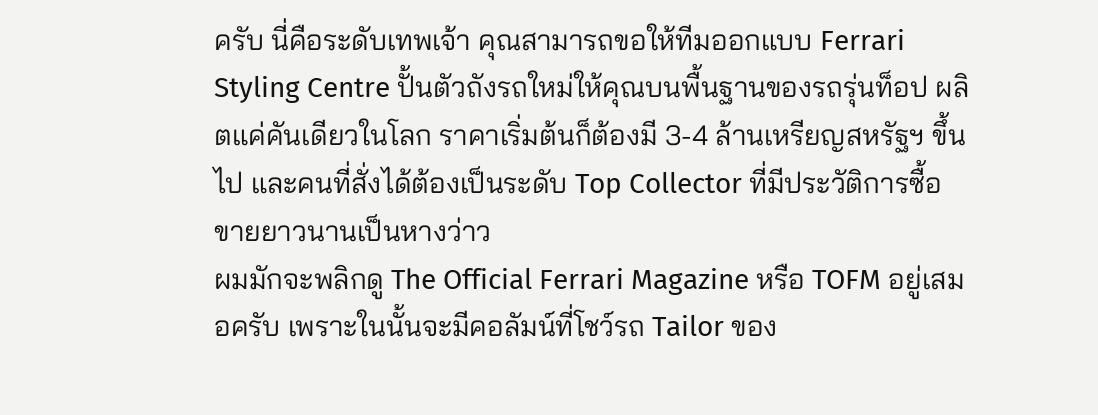ครับ นี่คือระดับเทพเจ้า คุณสามารถขอให้ทีมออกแบบ Ferrari Styling Centre ปั้นตัวถังรถใหม่ให้คุณบนพื้นฐานของรถรุ่นท็อป ผลิตแค่คันเดียวในโลก ราคาเริ่มต้นก็ต้องมี 3-4 ล้านเหรียญสหรัฐฯ ขึ้นไป และคนที่สั่งได้ต้องเป็นระดับ Top Collector ที่มีประวัติการซื้อขายยาวนานเป็นหางว่าว
ผมมักจะพลิกดู The Official Ferrari Magazine หรือ TOFM อยู่เสมอครับ เพราะในนั้นจะมีคอลัมน์ที่โชว์รถ Tailor ของ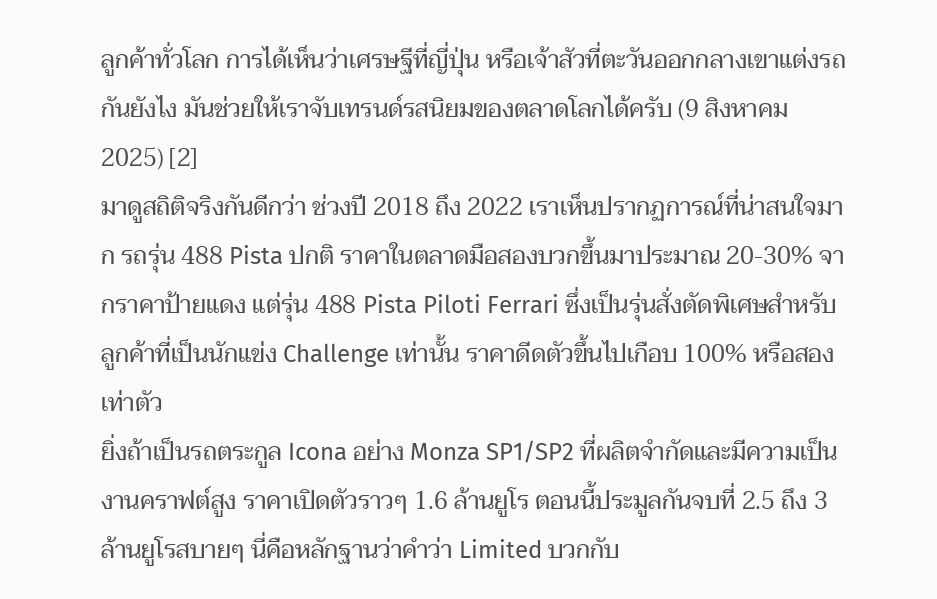ลูกค้าทั่วโลก การได้เห็นว่าเศรษฐีที่ญี่ปุ่น หรือเจ้าสัวที่ตะวันออกกลางเขาแต่งรถกันยังไง มันช่วยให้เราจับเทรนด์รสนิยมของตลาดโลกได้ครับ (9 สิงหาคม 2025) [2]
มาดูสถิติจริงกันดีกว่า ช่วงปี 2018 ถึง 2022 เราเห็นปรากฏการณ์ที่น่าสนใจมาก รถรุ่น 488 Pista ปกติ ราคาในตลาดมือสองบวกขึ้นมาประมาณ 20-30% จากราคาป้ายแดง แต่รุ่น 488 Pista Piloti Ferrari ซึ่งเป็นรุ่นสั่งตัดพิเศษสำหรับลูกค้าที่เป็นนักแข่ง Challenge เท่านั้น ราคาดีดตัวขึ้นไปเกือบ 100% หรือสองเท่าตัว
ยิ่งถ้าเป็นรถตระกูล Icona อย่าง Monza SP1/SP2 ที่ผลิตจำกัดและมีความเป็นงานคราฟต์สูง ราคาเปิดตัวราวๆ 1.6 ล้านยูโร ตอนนี้ประมูลกันจบที่ 2.5 ถึง 3 ล้านยูโรสบายๆ นี่คือหลักฐานว่าคำว่า Limited บวกกับ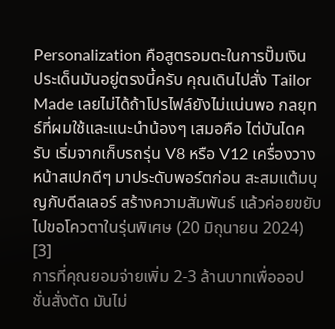Personalization คือสูตรอมตะในการปั๊มเงิน
ประเด็นมันอยู่ตรงนี้ครับ คุณเดินไปสั่ง Tailor Made เลยไม่ได้ถ้าโปรไฟล์ยังไม่แน่นพอ กลยุทธ์ที่ผมใช้และแนะนำน้องๆ เสมอคือ ไต่บันไดครับ เริ่มจากเก็บรถรุ่น V8 หรือ V12 เครื่องวางหน้าสเปกดีๆ มาประดับพอร์ตก่อน สะสมแต้มบุญกับดีลเลอร์ สร้างความสัมพันธ์ แล้วค่อยขยับไปขอโควตาในรุ่นพิเศษ (20 มิถุนายน 2024) [3]
การที่คุณยอมจ่ายเพิ่ม 2-3 ล้านบาทเพื่อออปชั่นสั่งตัด มันไม่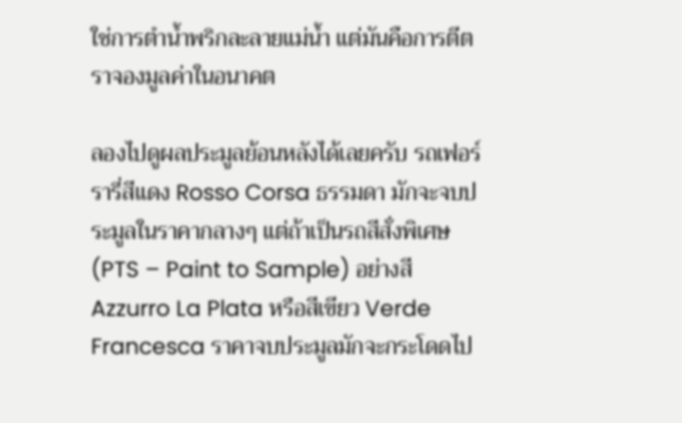ใช่การตำน้ำพริกละลายแม่น้ำ แต่มันคือการตีตราจองมูลค่าในอนาคต

ลองไปดูผลประมูลย้อนหลังได้เลยครับ รถเฟอร์รารี่สีแดง Rosso Corsa ธรรมดา มักจะจบประมูลในราคากลางๆ แต่ถ้าเป็นรถสีสั่งพิเศษ (PTS – Paint to Sample) อย่างสี Azzurro La Plata หรือสีเขียว Verde Francesca ราคาจบประมูลมักจะกระโดดไป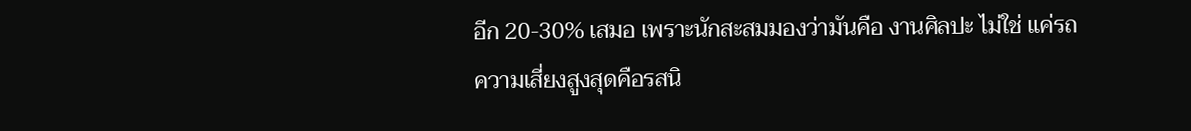อีก 20-30% เสมอ เพราะนักสะสมมองว่ามันคือ งานศิลปะ ไม่ใช่ แค่รถ
ความเสี่ยงสูงสุดคือรสนิ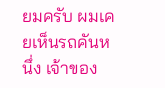ยมครับ ผมเคยเห็นรถคันหนึ่ง เจ้าของ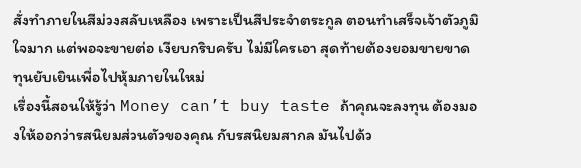สั่งทำภายในสีม่วงสลับเหลือง เพราะเป็นสีประจำตระกูล ตอนทำเสร็จเจ้าตัวภูมิใจมาก แต่พอจะขายต่อ เงียบกริบครับ ไม่มีใครเอา สุดท้ายต้องยอมขายขาดทุนยับเยินเพื่อไปหุ้มภายในใหม่
เรื่องนี้สอนให้รู้ว่า Money can’t buy taste ถ้าคุณจะลงทุน ต้องมองให้ออกว่ารสนิยมส่วนตัวของคุณ กับรสนิยมสากล มันไปด้ว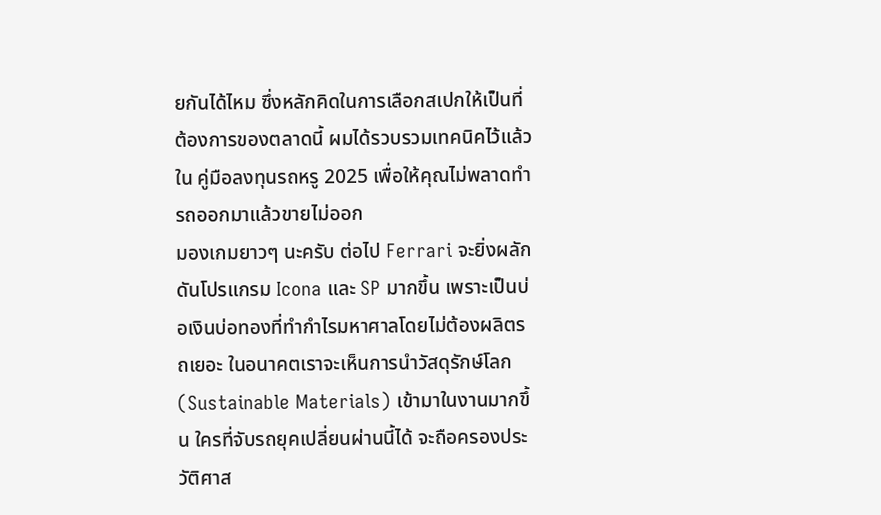ยกันได้ไหม ซึ่งหลักคิดในการเลือกสเปกให้เป็นที่ต้องการของตลาดนี้ ผมได้รวบรวมเทคนิคไว้แล้วใน คู่มือลงทุนรถหรู 2025 เพื่อให้คุณไม่พลาดทำรถออกมาแล้วขายไม่ออก
มองเกมยาวๆ นะครับ ต่อไป Ferrari จะยิ่งผลักดันโปรแกรม Icona และ SP มากขึ้น เพราะเป็นบ่อเงินบ่อทองที่ทำกำไรมหาศาลโดยไม่ต้องผลิตรถเยอะ ในอนาคตเราจะเห็นการนำวัสดุรักษ์โลก (Sustainable Materials) เข้ามาในงานมากขึ้น ใครที่จับรถยุคเปลี่ยนผ่านนี้ได้ จะถือครองประวัติศาส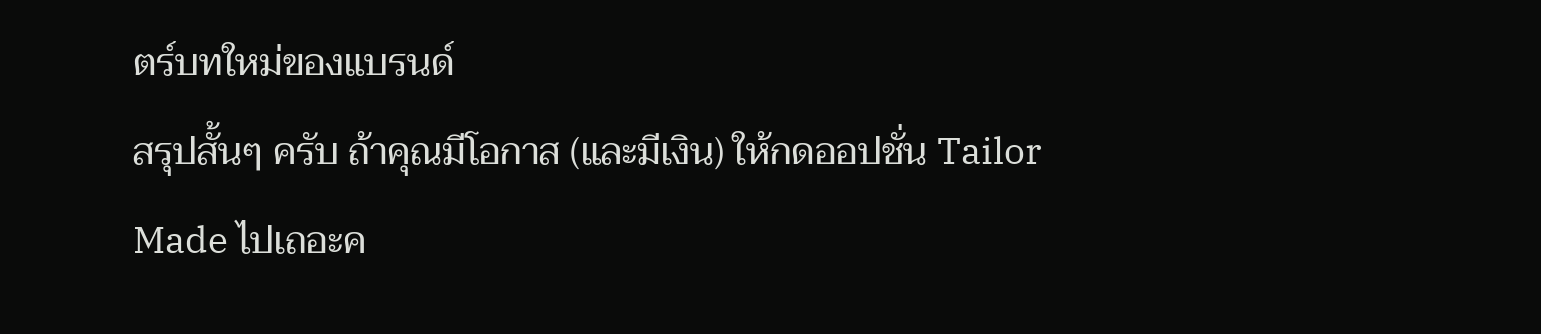ตร์บทใหม่ของแบรนด์
สรุปสั้นๆ ครับ ถ้าคุณมีโอกาส (และมีเงิน) ให้กดออปชั่น Tailor Made ไปเถอะค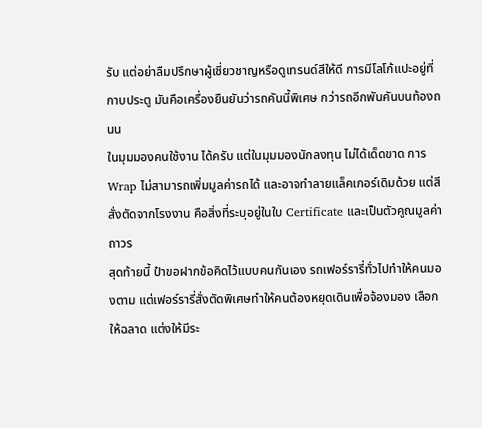รับ แต่อย่าลืมปรึกษาผู้เชี่ยวชาญหรือดูเทรนด์สีให้ดี การมีโลโก้แปะอยู่ที่กาบประตู มันคือเครื่องยืนยันว่ารถคันนี้พิเศษ กว่ารถอีกพันคันบนท้องถนน
ในมุมมองคนใช้งาน ได้ครับ แต่ในมุมมองนักลงทุน ไม่ได้เด็ดขาด การ Wrap ไม่สามารถเพิ่มมูลค่ารถได้ และอาจทำลายแล็คเกอร์เดิมด้วย แต่สีสั่งตัดจากโรงงาน คือสิ่งที่ระบุอยู่ในใบ Certificate และเป็นตัวคูณมูลค่าถาวร
สุดท้ายนี้ ป๋าขอฝากข้อคิดไว้แบบคนกันเอง รถเฟอร์รารี่ทั่วไปทำให้คนมองตาม แต่เฟอร์รารี่สั่งตัดพิเศษทำให้คนต้องหยุดเดินเพื่อจ้องมอง เลือกให้ฉลาด แต่งให้มีระ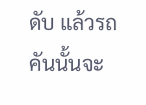ดับ แล้วรถคันนั้นจะ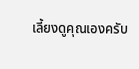เลี้ยงดูคุณเองครับ